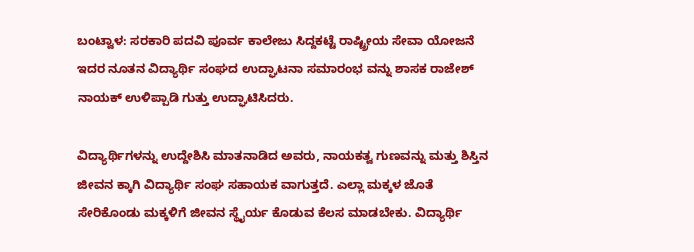ಬಂಟ್ವಾಳ: ಸರಕಾರಿ ಪದವಿ ಪೂರ್ವ ಕಾಲೇಜು ಸಿದ್ದಕಟ್ಟೆ ರಾಷ್ಟ್ರೀಯ ಸೇವಾ ಯೋಜನೆ ಇದರ ನೂತನ ವಿದ್ಯಾರ್ಥಿ ಸಂಘದ ಉದ್ಘಾಟನಾ ಸಮಾರಂಭ ವನ್ನು ಶಾಸಕ ರಾಜೇಶ್ ನಾಯಕ್ ಉಳಿಪ್ಪಾಡಿ ಗುತ್ತು ಉದ್ಘಾಟಿಸಿದರು.

ವಿದ್ಯಾರ್ಥಿಗಳನ್ನು ಉದ್ದೇಶಿಸಿ ಮಾತನಾಡಿದ ಅವರು, ನಾಯಕತ್ವ ಗುಣವನ್ನು ಮತ್ತು ಶಿಸ್ತಿನ ಜೀವನ ಕ್ಕಾಗಿ ವಿದ್ಯಾರ್ಥಿ ಸಂಘ ಸಹಾಯಕ ವಾಗುತ್ತದೆ. ಎಲ್ಲಾ ಮಕ್ಕಳ ಜೊತೆ ಸೇರಿಕೊಂಡು ಮಕ್ಕಳಿಗೆ ಜೀವನ ಸ್ಥೈರ್ಯ ಕೊಡುವ ಕೆಲಸ ಮಾಡಬೇಕು. ವಿದ್ಯಾರ್ಥಿ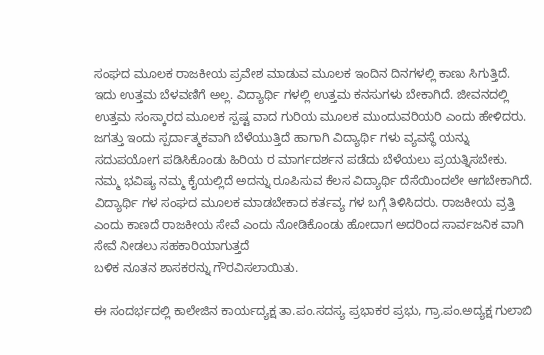ಸಂಘದ ಮೂಲಕ ರಾಜಕೀಯ ಪ್ರವೇಶ ಮಾಡುವ ಮೂಲಕ ಇಂದಿನ ದಿನಗಳಲ್ಲಿ ಕಾಣು ಸಿಗುತ್ತಿದೆ. ಇದು ಉತ್ತಮ ಬೆಳವಣಿಗೆ ಅಲ್ಲ. ವಿದ್ಯಾರ್ಥಿ ಗಳಲ್ಲಿ ಉತ್ತಮ ಕನಸುಗಳು ಬೇಕಾಗಿದೆ. ಜೀವನದಲ್ಲಿ ಉತ್ತಮ ಸಂಸ್ಕಾರದ ಮೂಲಕ ಸ್ಪಷ್ಟ ವಾದ ಗುರಿಯ ಮೂಲಕ ಮುಂದುವರಿಯರಿ ಎಂದು ಹೇಳಿದರು.
ಜಗತ್ತು ಇಂದು ಸ್ಪರ್ದಾತ್ಮಕವಾಗಿ ಬೆಳೆಯುತ್ತಿದೆ ಹಾಗಾಗಿ ವಿದ್ಯಾರ್ಥಿ ಗಳು ವ್ಯವಸ್ಥೆ ಯನ್ನು ಸದುಪಯೋಗ ಪಡಿಸಿಕೊಂಡು ಹಿರಿಯ ರ ಮಾರ್ಗದರ್ಶನ ಪಡೆದು ಬೆಳೆಯಲು ಪ್ರಯತ್ನಿಸಬೇಕು. ನಮ್ಮ ಭವಿಷ್ಯ ನಮ್ಮ ಕೈಯಲ್ಲಿದೆ ಅದನ್ನು ರೂಪಿಸುವ ಕೆಲಸ ವಿದ್ಯಾರ್ಥಿ ದೆಸೆಯಿಂದಲೇ ಆಗಬೇಕಾಗಿದೆ. ವಿದ್ಯಾರ್ಥಿ ಗಳ ಸಂಘದ ಮೂಲಕ ಮಾಡಬೇಕಾದ ಕರ್ತವ್ಯ ಗಳ ಬಗ್ಗೆ ತಿಳಿಸಿದರು. ರಾಜಕೀಯ ವ್ರತ್ತಿ ಎಂದು ಕಾಣದೆ ರಾಜಕೀಯ ಸೇವೆ ಎಂದು ನೋಡಿಕೊಂಡು ಹೋದಾಗ ಅದರಿಂದ ಸಾರ್ವಜನಿಕ ವಾಗಿ ಸೇವೆ ನೀಡಲು ಸಹಕಾರಿಯಾಗುತ್ತದೆ
ಬಳಿಕ ನೂತನ ಶಾಸಕರನ್ನು ಗೌರವಿಸಲಾಯಿತು.

ಈ ಸಂದರ್ಭದಲ್ಲಿ ಕಾಲೇಜಿನ ಕಾರ್ಯದ್ಯಕ್ಷ ತಾ.ಪಂ.ಸದಸ್ಯ ಪ್ರಭಾಕರ ಪ್ರಭು, ಗ್ರಾ.ಪಂ.ಅದ್ಯಕ್ಷ ಗುಲಾಬಿ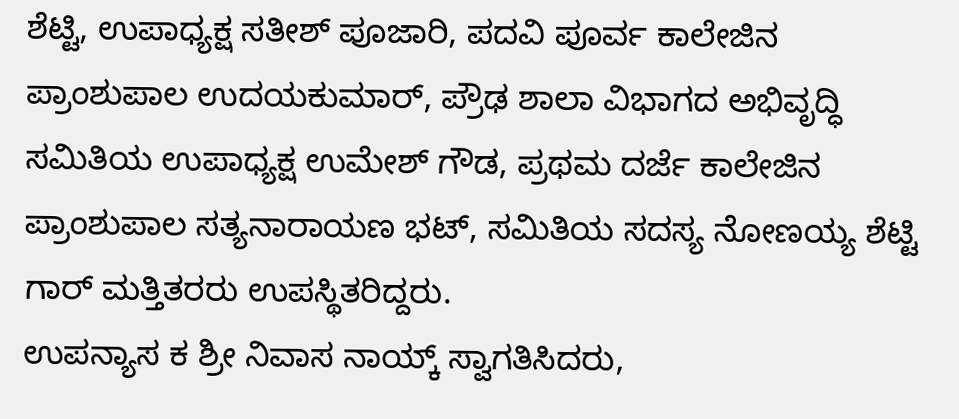ಶೆಟ್ಟಿ, ಉಪಾಧ್ಯಕ್ಷ ಸತೀಶ್ ಪೂಜಾರಿ, ಪದವಿ ಪೂರ್ವ ಕಾಲೇಜಿನ ಪ್ರಾಂಶುಪಾಲ ಉದಯಕುಮಾರ್, ಪ್ರೌಢ ಶಾಲಾ ವಿಭಾಗದ ಅಭಿವೃದ್ಧಿ ಸಮಿತಿಯ ಉಪಾಧ್ಯಕ್ಷ ಉಮೇಶ್ ಗೌಡ, ಪ್ರಥಮ ದರ್ಜೆ ಕಾಲೇಜಿನ ಪ್ರಾಂಶುಪಾಲ ಸತ್ಯನಾರಾಯಣ ಭಟ್, ಸಮಿತಿಯ ಸದಸ್ಯ ನೋಣಯ್ಯ ಶೆಟ್ಟಿ ಗಾರ್ ಮತ್ತಿತರರು ಉಪಸ್ಥಿತರಿದ್ದರು.
ಉಪನ್ಯಾಸ ಕ ಶ್ರೀ ನಿವಾಸ ನಾಯ್ಕ್ ಸ್ವಾಗತಿಸಿದರು,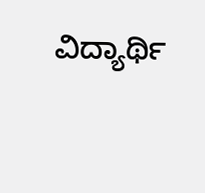ವಿದ್ಯಾರ್ಥಿ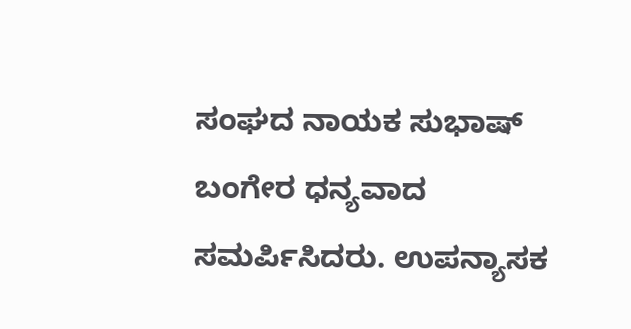ಸಂಘದ ನಾಯಕ ಸುಭಾಷ್ ಬಂಗೇರ ಧನ್ಯವಾದ ಸಮರ್ಪಿಸಿದರು. ಉಪನ್ಯಾಸಕ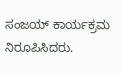ಸಂಜಯ್ ಕಾರ್ಯಕ್ರಮ ನಿರೂಪಿಸಿದರು.